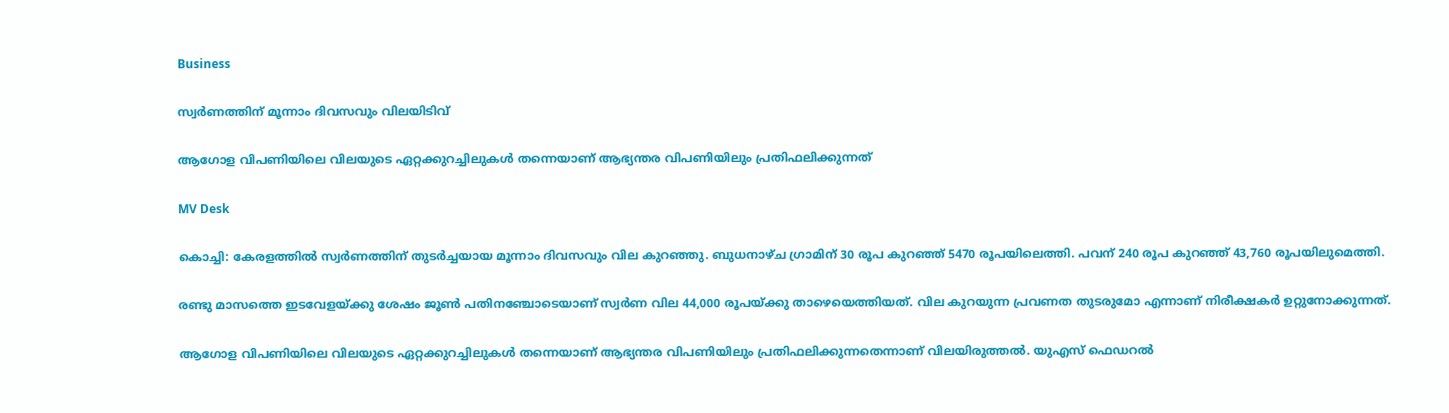Business

സ്വർണത്തിന് മൂന്നാം ദിവസവും വിലയിടിവ്

ആഗോള വിപണിയിലെ വിലയുടെ ഏറ്റക്കുറച്ചിലുകൾ തന്നെയാണ് ആഭ്യന്തര വിപണിയിലും പ്രതിഫലിക്കുന്നത്

MV Desk

കൊച്ചി: കേരളത്തിൽ സ്വർണത്തിന് തുടർച്ചയായ മൂന്നാം ദിവസവും വില കുറഞ്ഞു. ബുധനാഴ്ച ഗ്രാമിന് 30 രൂപ കുറഞ്ഞ് 5470 രൂപയിലെത്തി. പവന് 240 രൂപ കുറഞ്ഞ് 43,760 രൂപയിലുമെത്തി.

രണ്ടു മാസത്തെ ഇടവേളയ്ക്കു ശേഷം ജൂൺ പതിനഞ്ചോടെയാണ് സ്വർണ വില 44,000 രൂപയ്ക്കു താഴെയെത്തിയത്. വില കുറയുന്ന പ്രവണത തുടരുമോ എന്നാണ് നിരീക്ഷകർ ഉറ്റുനോക്കുന്നത്.

ആഗോള വിപണിയിലെ വിലയുടെ ഏറ്റക്കുറച്ചിലുകൾ തന്നെയാണ് ആഭ്യന്തര വിപണിയിലും പ്രതിഫലിക്കുന്നതെന്നാണ് വിലയിരുത്തൽ. യുഎസ് ഫെഡറൽ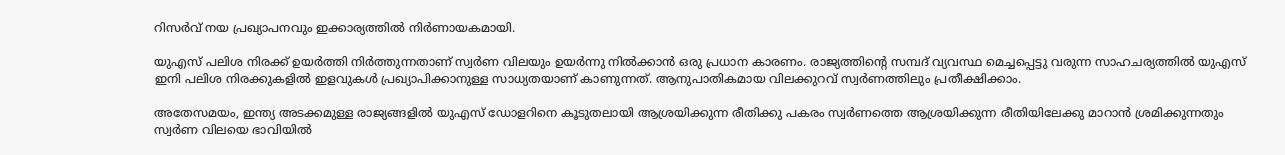റിസർവ് നയ പ്രഖ്യാപനവും ഇക്കാര്യത്തിൽ നിർണായകമായി.

യുഎസ് പലിശ നിരക്ക് ഉയർത്തി നിർത്തുന്നതാണ് സ്വർണ വിലയും ഉയർന്നു നിൽക്കാൻ ഒരു പ്രധാന കാരണം. രാജ്യത്തിന്‍റെ സമ്പദ് വ്യവസ്ഥ മെച്ചപ്പെട്ടു വരുന്ന സാഹചര്യത്തിൽ യുഎസ് ഇനി പലിശ നിരക്കുകളിൽ ഇളവുകൾ പ്രഖ്യാപിക്കാനുള്ള സാധ്യതയാണ് കാണുന്നത്. ആനുപാതികമായ വിലക്കുറവ് സ്വർണത്തിലും പ്രതീക്ഷിക്കാം.

അതേസമയം, ഇന്ത്യ അടക്കമുള്ള രാജ്യങ്ങളിൽ യുഎസ് ഡോളറിനെ കൂടുതലായി ആശ്രയിക്കുന്ന രീതിക്കു പകരം സ്വർണത്തെ ആശ്രയിക്കുന്ന രീതിയിലേക്കു മാറാൻ ശ്രമിക്കുന്നതും സ്വർണ വിലയെ ഭാവിയിൽ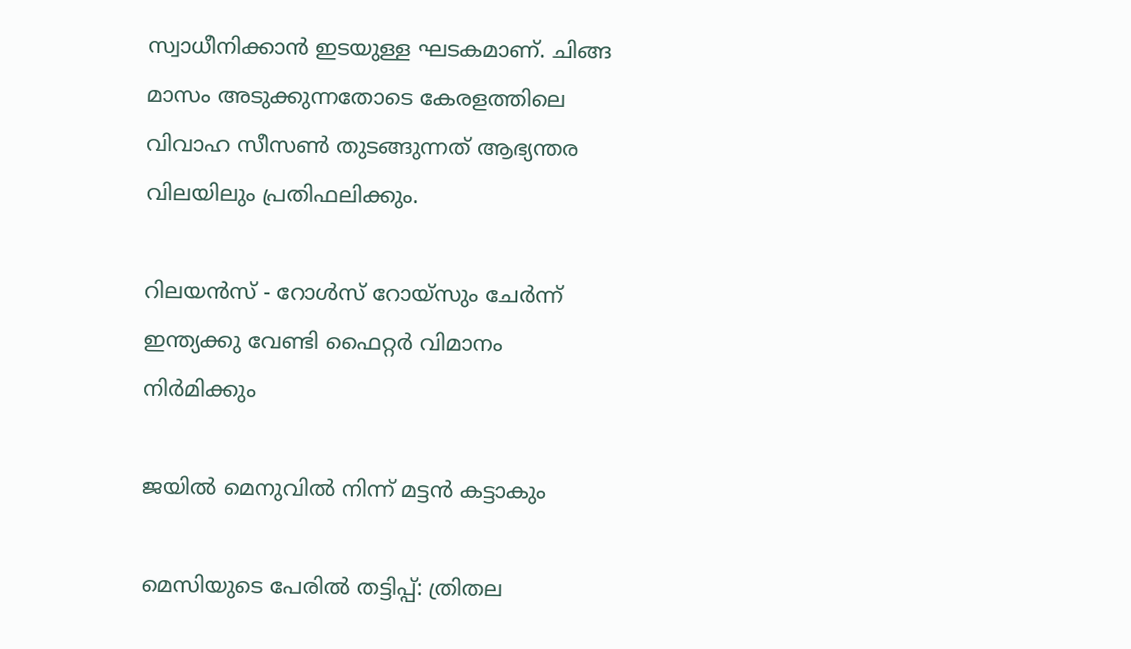സ്വാധീനിക്കാൻ ഇടയുള്ള ഘടകമാണ്. ചിങ്ങ മാസം അടുക്കുന്നതോടെ കേരളത്തിലെ വിവാഹ സീസൺ തുടങ്ങുന്നത് ആഭ്യന്തര വിലയിലും പ്രതിഫലിക്കും.

റിലയൻസ് - റോൾസ് റോയ്സും ചേർന്ന് ഇന്ത്യക്കു വേണ്ടി ഫൈറ്റർ വിമാനം നിർമിക്കും

ജയിൽ മെനുവിൽ നിന്ന് മട്ടൻ കട്ടാകും

മെസിയുടെ പേരിൽ തട്ടിപ്പ്: ത്രിതല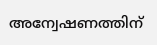അന്വേഷണത്തിന്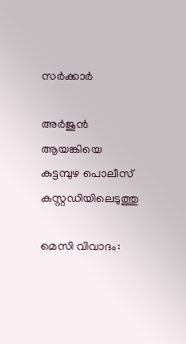സർക്കാർ

അര്‍ജുന്‍ ആയങ്കിയെ കുട്ടമ്പുഴ പൊലീസ് കസ്റ്റഡിയിലെടുത്തു

മെസി വിവാദം: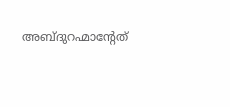അബ്ദുറഹ്മാന്‍റേത്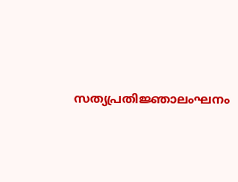സത്യപ്രതിജ്ഞാലംഘനം